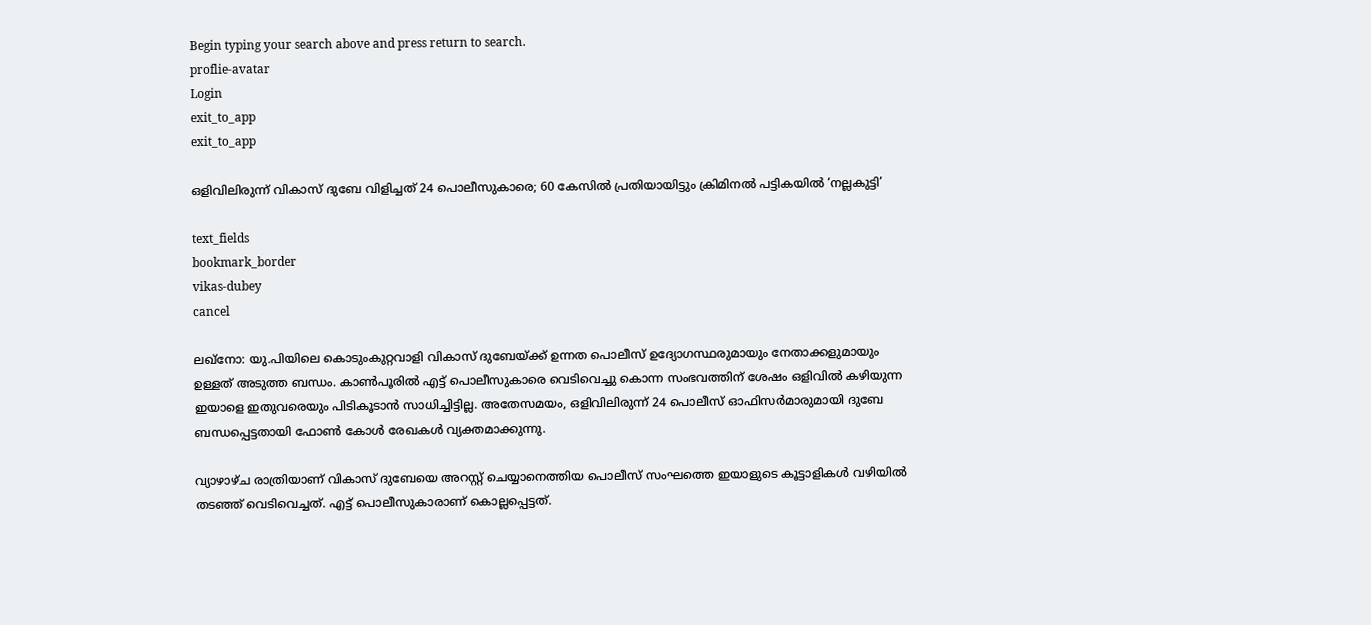Begin typing your search above and press return to search.
proflie-avatar
Login
exit_to_app
exit_to_app

ഒളിവിലിരുന്ന് വികാസ് ദുബേ വിളിച്ചത് 24 പൊലീസുകാരെ; 60 കേസിൽ പ്രതിയായിട്ടും ക്രിമിനൽ പട്ടികയിൽ ‘നല്ലകുട്ടി’

text_fields
bookmark_border
vikas-dubey
cancel

ലഖ്നോ: യു.പിയിലെ കൊടുംകുറ്റവാളി വികാസ് ദുബേയ്ക്ക് ഉന്നത പൊലീസ് ഉദ്യോഗസ്ഥരുമായും നേതാക്കളുമായും ഉള്ളത് അടുത്ത ബന്ധം. കാൺപൂരിൽ എട്ട് പൊലീസുകാരെ വെടിവെച്ചു കൊന്ന സംഭവത്തിന് ശേഷം ഒളിവിൽ കഴിയുന്ന ഇയാളെ ഇതുവരെയും പിടികൂടാൻ സാധിച്ചിട്ടില്ല. അതേസമയം, ഒളിവിലിരുന്ന് 24 പൊലീസ് ഓഫിസർമാരുമായി ദുബേ ബന്ധപ്പെട്ടതായി ഫോൺ കോൾ രേഖകൾ വ്യക്തമാക്കുന്നു.

വ്യാഴാഴ്ച രാത്രിയാണ് വികാസ് ദുബേയെ അറസ്റ്റ് ചെയ്യാനെത്തിയ പൊലീസ് സംഘത്തെ ഇയാളുടെ കൂട്ടാളികൾ വഴിയിൽ തടഞ്ഞ് വെടിവെച്ചത്. എട്ട് പൊലീസുകാരാണ് കൊല്ലപ്പെട്ടത്.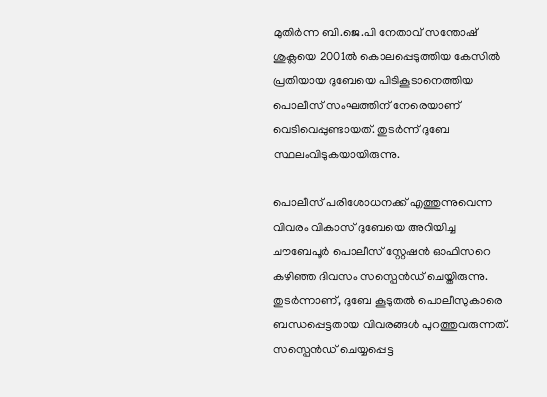മുതിർന്ന ബി.ജെ.പി നേതാവ് സന്തോഷ് ശുക്ലയെ 2001ൽ കൊലപ്പെടുത്തിയ കേസിൽ പ്രതിയായ ദുബേയെ പിടികൂടാനെത്തിയ പൊലീസ് സംഘത്തിന് നേരെയാണ് വെടിവെപ്പുണ്ടായത്. തുടർന്ന് ദുബേ സ്ഥലംവിടുകയായിരുന്നു.

പൊലീസ് പരിശോധനക്ക് എത്തുന്നുവെന്ന വിവരം വികാസ് ദുബേയെ അറിയിച്ച ചൗബേപൂർ പൊലീസ് സ്റ്റേഷൻ ഓഫിസറെ കഴിഞ്ഞ ദിവസം സസ്പെൻഡ് ചെയ്തിരുന്നു. തുടർന്നാണ്, ദുബേ കൂടുതൽ പൊലീസുകാരെ ബന്ധപ്പെട്ടതായ വിവരങ്ങൾ പുറത്തുവരുന്നത്. സസ്പെൻഡ് ചെയ്യപ്പെട്ട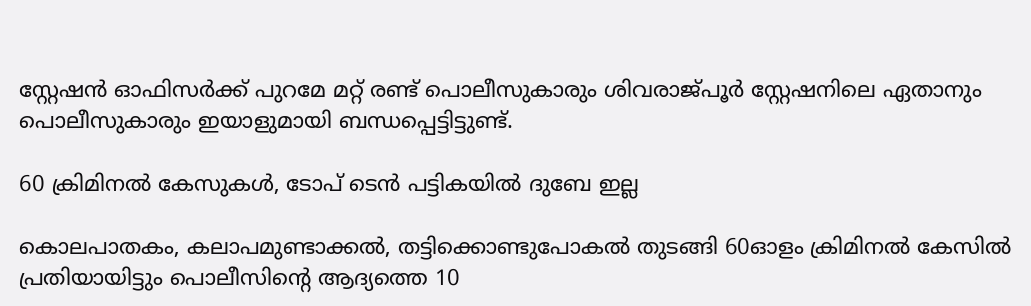സ്റ്റേഷൻ ഓഫിസർക്ക് പുറമേ മറ്റ് രണ്ട് പൊലീസുകാരും ശിവരാജ്പൂർ സ്റ്റേഷനിലെ ഏതാനും പൊലീസുകാരും ഇയാളുമായി ബന്ധപ്പെട്ടിട്ടുണ്ട്.

60 ക്രിമിനൽ കേസുകൾ, ടോപ് ടെൻ പട്ടികയിൽ ദുബേ ഇല്ല

കൊലപാതകം, കലാപമുണ്ടാക്കൽ, തട്ടിക്കൊണ്ടുപോകൽ തുടങ്ങി 60ഓളം ക്രിമിനൽ കേസിൽ പ്രതിയായിട്ടും പൊലീസിന്‍റെ ആദ്യത്തെ 10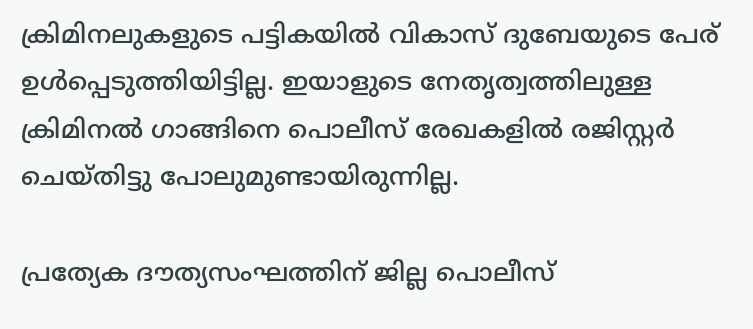ക്രിമിനലുകളുടെ പട്ടികയിൽ വികാസ് ദുബേയുടെ പേര് ഉൾപ്പെടുത്തിയിട്ടില്ല. ഇയാളുടെ നേതൃത്വത്തിലുള്ള ക്രിമിനൽ ഗാങ്ങിനെ പൊലീസ് രേഖകളിൽ രജിസ്റ്റർ ചെയ്തിട്ടു പോലുമുണ്ടായിരുന്നില്ല.

പ്രത്യേക ദൗത്യസംഘത്തിന് ജില്ല പൊലീസ്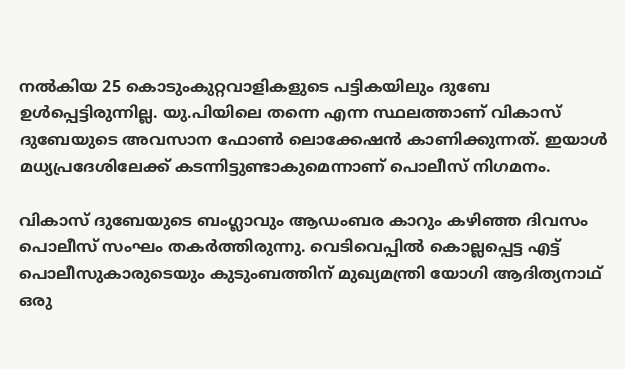നൽകിയ 25 കൊടുംകുറ്റവാളികളുടെ പട്ടികയിലും ദുബേ ഉൾപ്പെട്ടിരുന്നില്ല. യു.പിയിലെ തന്നെ എന്ന സ്ഥലത്താണ് വികാസ് ദുബേയുടെ അവസാന ഫോൺ ലൊക്കേഷൻ കാണിക്കുന്നത്. ഇയാൾ മധ്യപ്രദേശിലേക്ക് കടന്നിട്ടുണ്ടാകുമെന്നാണ് പൊലീസ് നിഗമനം.

വികാസ് ദുബേയുടെ ബംഗ്ലാവും ആഡംബര കാറും കഴിഞ്ഞ ദിവസം പൊലീസ് സംഘം തകർത്തിരുന്നു. വെടിവെപ്പിൽ കൊല്ലപ്പെട്ട എട്ട് പൊലീസുകാരുടെയും കുടുംബത്തിന് മുഖ്യമന്ത്രി യോഗി ആദിത്യനാഥ് ഒരു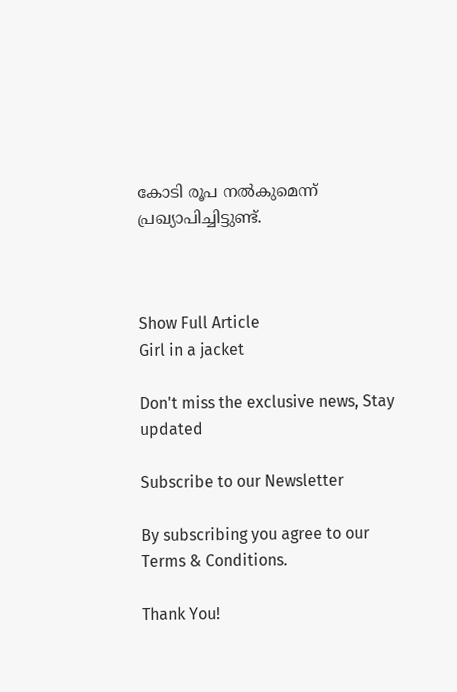കോടി രൂപ നൽകുമെന്ന് പ്രഖ്യാപിച്ചിട്ടുണ്ട്.



Show Full Article
Girl in a jacket

Don't miss the exclusive news, Stay updated

Subscribe to our Newsletter

By subscribing you agree to our Terms & Conditions.

Thank You!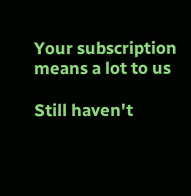Your subscription means a lot to us

Still haven't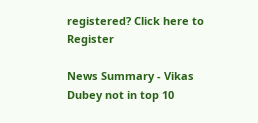registered? Click here to Register

News Summary - Vikas Dubey not in top 10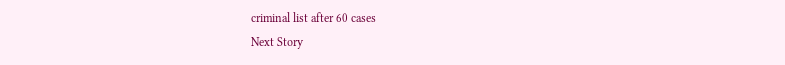criminal list after 60 cases
Next Story